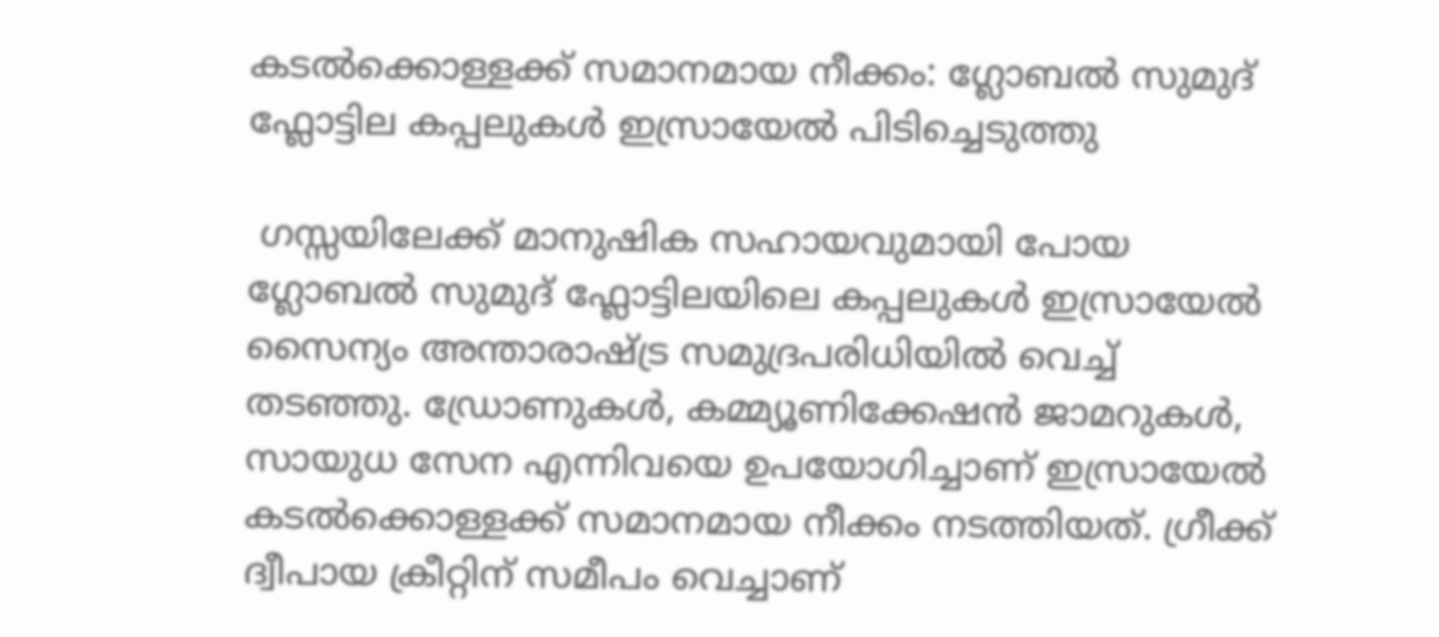കടൽക്കൊള്ളക്ക് സമാനമായ നീക്കം: ഗ്ലോബൽ സുമുദ് ഫ്ലോട്ടില കപ്പലുകൾ ഇസ്രായേൽ പിടിച്ചെടുത്തു

 ഗസ്സയിലേക്ക് മാനുഷിക സഹായവുമായി പോയ ഗ്ലോബൽ സുമുദ് ഫ്ലോട്ടിലയിലെ കപ്പലുകൾ ഇസ്രായേൽ സൈന്യം അന്താരാഷ്ട്ര സമുദ്രപരിധിയിൽ വെച്ച് തടഞ്ഞു. ഡ്രോണുകൾ, കമ്മ്യൂണിക്കേഷൻ ജാമറുകൾ, സായുധ സേന എന്നിവയെ ഉപയോഗിച്ചാണ് ഇസ്രായേൽ കടൽക്കൊള്ളക്ക് സമാനമായ നീക്കം നടത്തിയത്. ഗ്രീക്ക് ദ്വീപായ ക്രീറ്റിന് സമീപം വെച്ചാണ്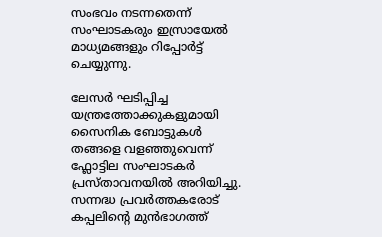സംഭവം നടന്നതെന്ന് സംഘാടകരും ഇസ്രായേൽ മാധ്യമങ്ങളും റിപ്പോർട്ട് ചെയ്യുന്നു.

ലേസർ ഘടിപ്പിച്ച യന്ത്രത്തോക്കുകളുമായി സൈനിക ബോട്ടുകൾ തങ്ങളെ വളഞ്ഞുവെന്ന് ഫ്ലോട്ടില സംഘാടകർ പ്രസ്താവനയിൽ അറിയിച്ചു. സന്നദ്ധ പ്രവർത്തകരോട് കപ്പലിന്റെ മുൻഭാഗത്ത്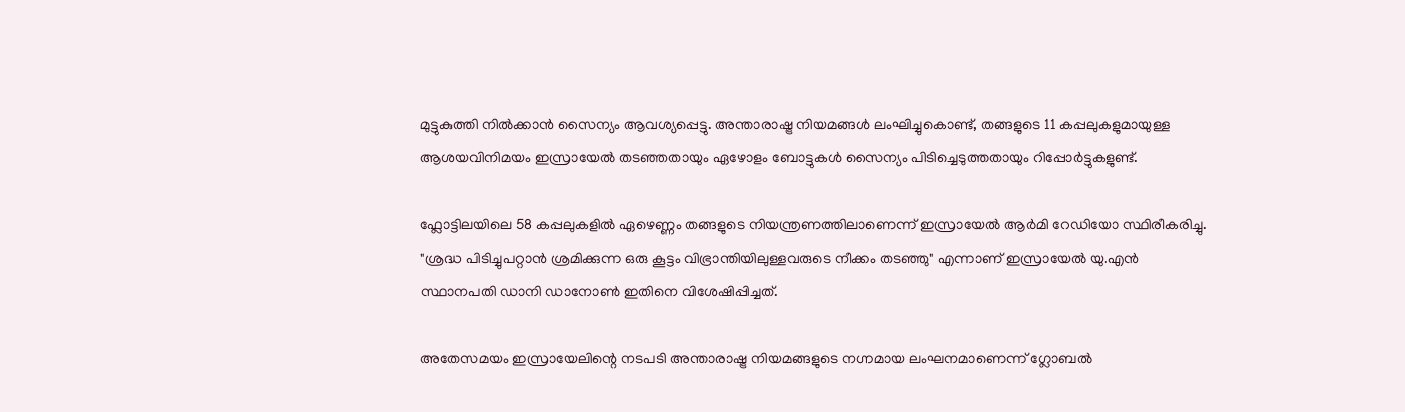മുട്ടുകുത്തി നിൽക്കാൻ സൈന്യം ആവശ്യപ്പെട്ടു. അന്താരാഷ്ട്ര നിയമങ്ങൾ ലംഘിച്ചുകൊണ്ട്, തങ്ങളുടെ 11 കപ്പലുകളുമായുള്ള ആശയവിനിമയം ഇസ്രായേൽ തടഞ്ഞതായും ഏഴോളം ബോട്ടുകൾ സൈന്യം പിടിച്ചെടുത്തതായും റിപ്പോർട്ടുകളുണ്ട്.

ഫ്ലോട്ടിലയിലെ 58 കപ്പലുകളിൽ ഏഴെണ്ണം തങ്ങളുടെ നിയന്ത്രണത്തിലാണെന്ന് ഇസ്രായേൽ ആർമി റേഡിയോ സ്ഥിരീകരിച്ചു. "ശ്രദ്ധ പിടിച്ചുപറ്റാൻ ശ്രമിക്കുന്ന ഒരു കൂട്ടം വിഭ്രാന്തിയിലുള്ളവരുടെ നീക്കം തടഞ്ഞു" എന്നാണ് ഇസ്രായേൽ യു.എൻ സ്ഥാനപതി ഡാനി ഡാനോൺ ഇതിനെ വിശേഷിപ്പിച്ചത്.

അതേസമയം ഇസ്രായേലിന്റെ നടപടി അന്താരാഷ്ട്ര നിയമങ്ങളുടെ നഗ്നമായ ലംഘനമാണെന്ന് ഗ്ലോബൽ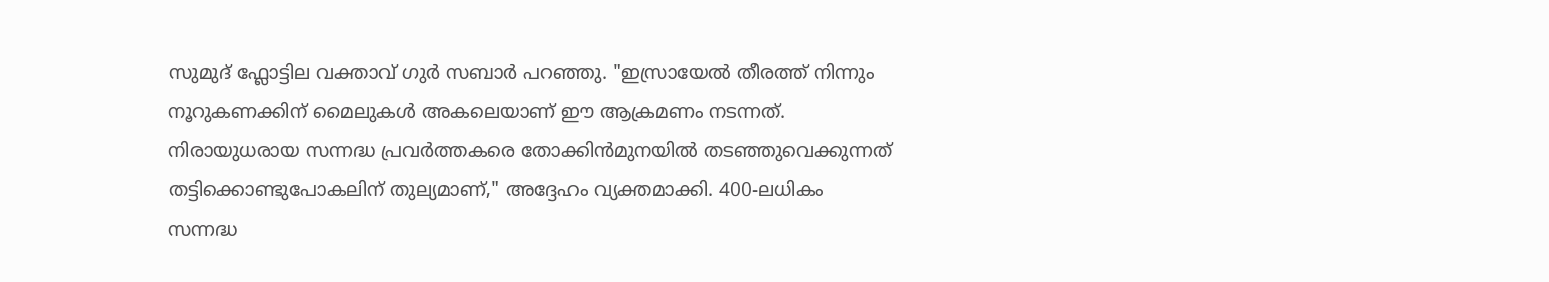സുമുദ് ഫ്ലോട്ടില വക്താവ് ഗുർ സബാർ പറഞ്ഞു. "ഇസ്രായേൽ തീരത്ത് നിന്നും നൂറുകണക്കിന് മൈലുകൾ അകലെയാണ് ഈ ആക്രമണം നടന്നത്. നിരായുധരായ സന്നദ്ധ പ്രവർത്തകരെ തോക്കിൻമുനയിൽ തടഞ്ഞുവെക്കുന്നത് തട്ടിക്കൊണ്ടുപോകലിന് തുല്യമാണ്," അദ്ദേഹം വ്യക്തമാക്കി. 400-ലധികം സന്നദ്ധ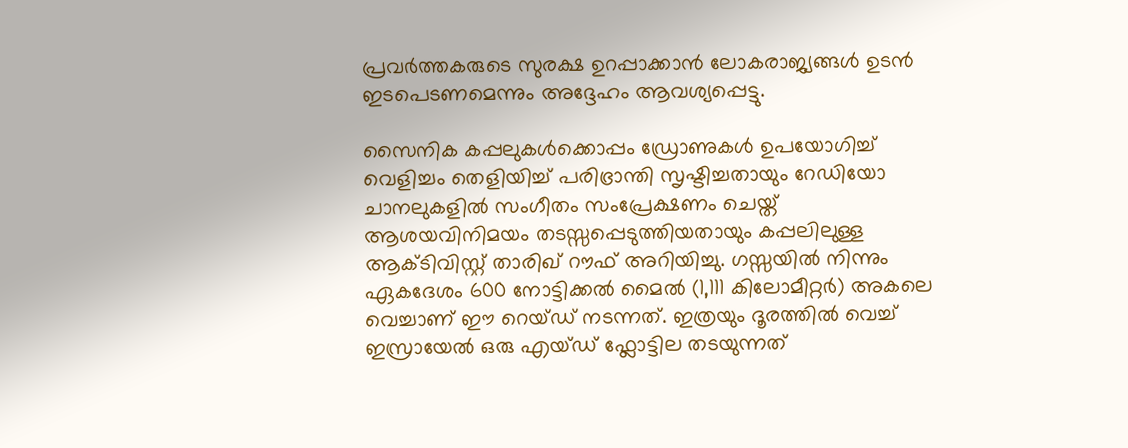പ്രവർത്തകരുടെ സുരക്ഷ ഉറപ്പാക്കാൻ ലോകരാജ്യങ്ങൾ ഉടൻ ഇടപെടണമെന്നും അദ്ദേഹം ആവശ്യപ്പെട്ടു.

സൈനിക കപ്പലുകൾക്കൊപ്പം ഡ്രോണുകൾ ഉപയോഗിച്ച് വെളിച്ചം തെളിയിച്ച് പരിഭ്രാന്തി സൃഷ്ടിച്ചതായും റേഡിയോ ചാനലുകളിൽ സംഗീതം സംപ്രേക്ഷണം ചെയ്ത് ആശയവിനിമയം തടസ്സപ്പെടുത്തിയതായും കപ്പലിലുള്ള ആക്ടിവിസ്റ്റ് താരിഖ് റൗഫ് അറിയിച്ചു. ഗസ്സയിൽ നിന്നും ഏകദേശം 600 നോട്ടിക്കൽ മൈൽ (1,111 കിലോമീറ്റർ) അകലെ വെച്ചാണ് ഈ റെയ്ഡ് നടന്നത്. ഇത്രയും ദൂരത്തിൽ വെച്ച് ഇസ്രായേൽ ഒരു എയ്ഡ് ഫ്ലോട്ടില തടയുന്നത്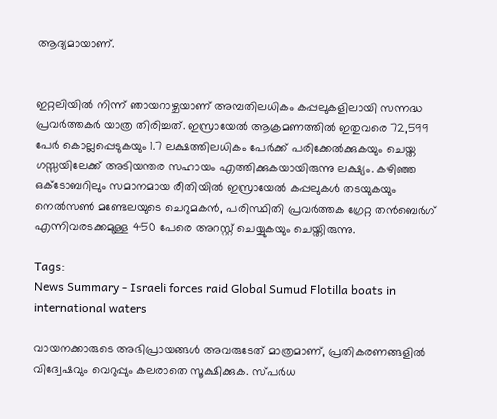ആദ്യമായാണ്.


ഇറ്റലിയിൽ നിന്ന് ഞായറാഴ്ചയാണ് അമ്പതിലധികം കപ്പലുകളിലായി സന്നദ്ധ പ്രവർത്തകർ യാത്ര തിരിച്ചത്. ഇസ്രായേൽ ആക്രമണത്തിൽ ഇതുവരെ 72,599 പേർ കൊല്ലപ്പെടുകയും 1.7 ലക്ഷത്തിലധികം പേർക്ക് പരിക്കേൽക്കുകയും ചെയ്ത ഗസ്സയിലേക്ക് അടിയന്തര സഹായം എത്തിക്കുകയായിരുന്നു ലക്ഷ്യം. കഴിഞ്ഞ ഒക്ടോബറിലും സമാനമായ രീതിയിൽ ഇസ്രായേൽ കപ്പലുകൾ തടയുകയും നെൽസൺ മണ്ടേലയുടെ ചെറുമകൻ, പരിസ്ഥിതി പ്രവർത്തക ഗ്രേറ്റ തൻബെർഗ് എന്നിവരടക്കമുള്ള 450 പേരെ അറസ്റ്റ് ചെയ്യുകയും ചെയ്തിരുന്നു.

Tags:
News Summary - Israeli forces raid Global Sumud Flotilla boats in international waters

വായനക്കാരുടെ അഭിപ്രായങ്ങള്‍ അവരുടേത് മാത്രമാണ്, പ്രതികരണങ്ങളിൽ വിദ്വേഷവും വെറുപ്പും കലരാതെ സൂക്ഷിക്കുക. സ്പർധ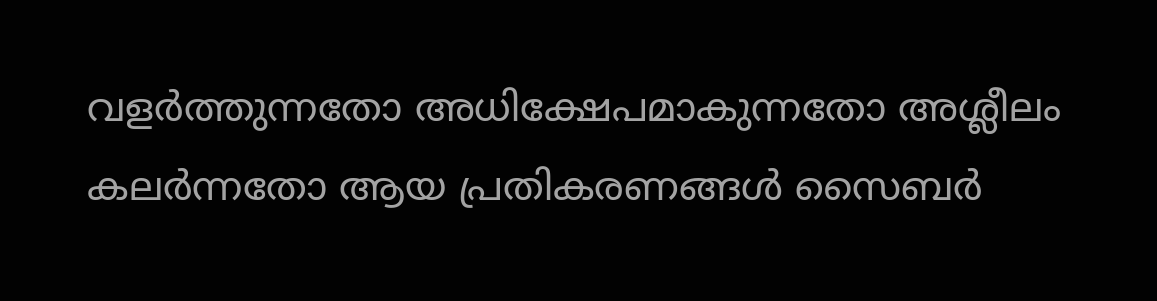വളർത്തുന്നതോ അധിക്ഷേപമാകുന്നതോ അശ്ലീലം കലർന്നതോ ആയ പ്രതികരണങ്ങൾ സൈബർ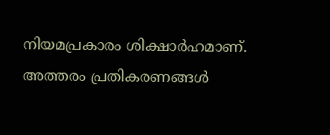നിയമപ്രകാരം ശിക്ഷാർഹമാണ്. അത്തരം പ്രതികരണങ്ങൾ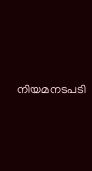നിയമനടപടി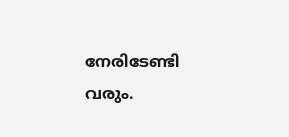നേരിടേണ്ടി വരും.